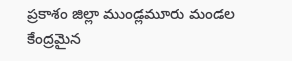ప్రకాశం జిల్లా ముండ్లమూరు మండల కేంద్రమైన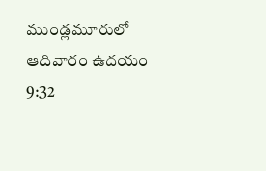ముండ్లమూరులో ఆదివారం ఉదయం 9:32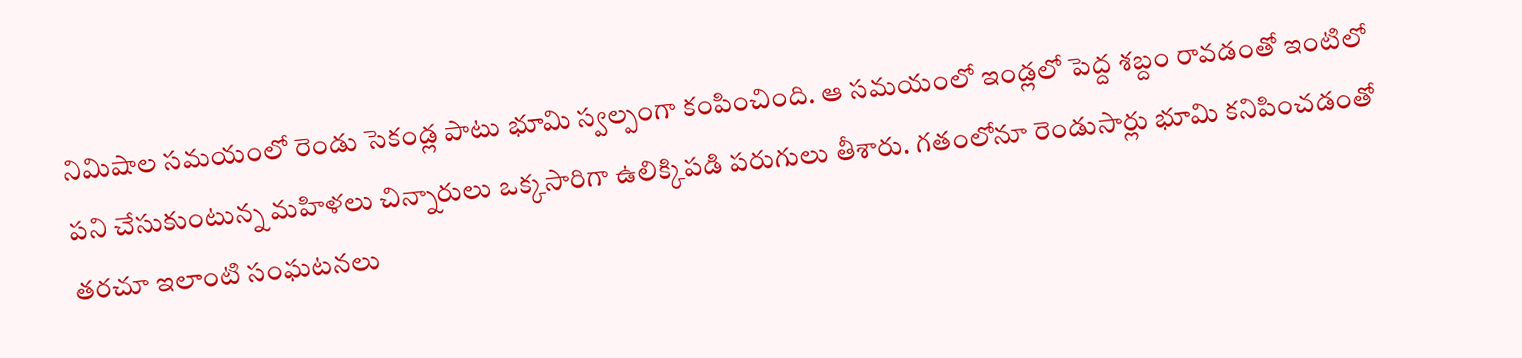నిమిషాల సమయంలో రెండు సెకండ్ల పాటు భూమి స్వల్పంగా కంపించింది. ఆ సమయంలో ఇండ్లలో పెద్ద శబ్దం రావడంతో ఇంటిలో పని చేసుకుంటున్న మహిళలు చిన్నారులు ఒక్కసారిగా ఉలిక్కిపడి పరుగులు తీశారు. గతంలోనూ రెండుసార్లు భూమి కనిపించడంతో తరచూ ఇలాంటి సంఘటనలు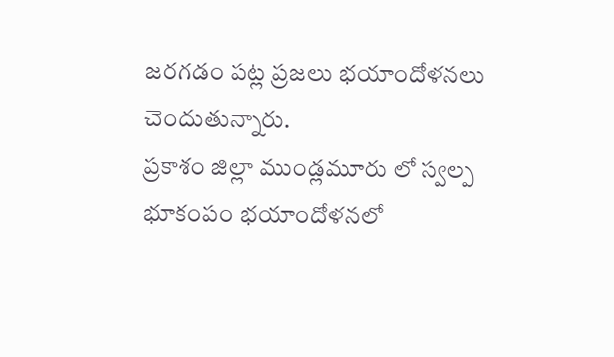జరగడం పట్ల ప్రజలు భయాందోళనలు చెందుతున్నారు.
ప్రకాశం జిల్లా ముండ్లమూరు లో స్వల్ప భూకంపం భయాందోళనలో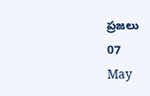ప్రజలు
07
May